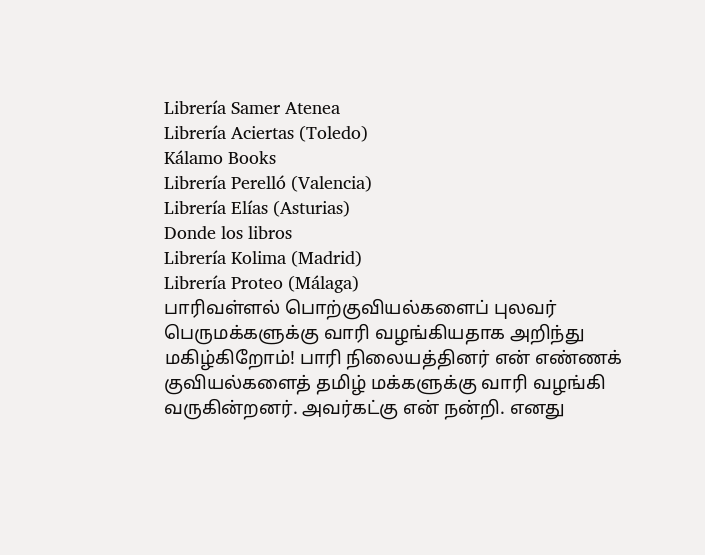Librería Samer Atenea
Librería Aciertas (Toledo)
Kálamo Books
Librería Perelló (Valencia)
Librería Elías (Asturias)
Donde los libros
Librería Kolima (Madrid)
Librería Proteo (Málaga)
பாரிவள்ளல் பொற்குவியல்களைப் புலவர் பெருமக்களுக்கு வாரி வழங்கியதாக அறிந்து மகிழ்கிறோம்! பாரி நிலையத்தினர் என் எண்ணக் குவியல்களைத் தமிழ் மக்களுக்கு வாரி வழங்கி வருகின்றனர். அவர்கட்கு என் நன்றி. எனது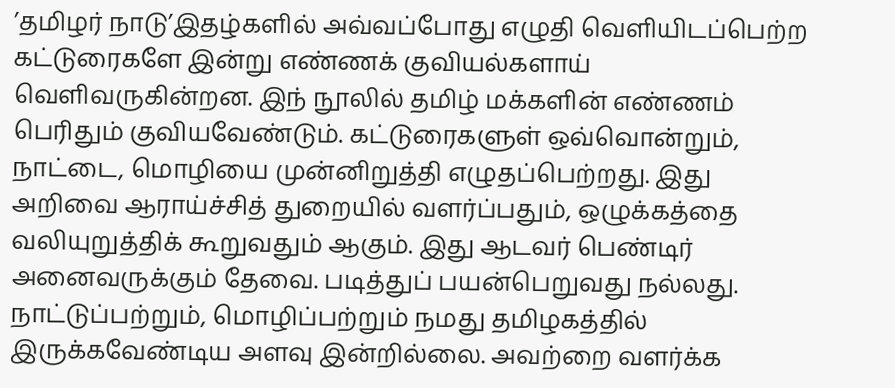’தமிழர் நாடு’இதழ்களில் அவ்வப்போது எழுதி வெளியிடப்பெற்ற கட்டுரைகளே இன்று எண்ணக் குவியல்களாய் வெளிவருகின்றன. இந் நூலில் தமிழ் மக்களின் எண்ணம் பெரிதும் குவியவேண்டும். கட்டுரைகளுள் ஒவ்வொன்றும், நாட்டை, மொழியை முன்னிறுத்தி எழுதப்பெற்றது. இது அறிவை ஆராய்ச்சித் துறையில் வளர்ப்பதும், ஒழுக்கத்தை வலியுறுத்திக் கூறுவதும் ஆகும். இது ஆடவர் பெண்டிர் அனைவருக்கும் தேவை. படித்துப் பயன்பெறுவது நல்லது. நாட்டுப்பற்றும், மொழிப்பற்றும் நமது தமிழகத்தில் இருக்கவேண்டிய அளவு இன்றில்லை. அவற்றை வளர்க்க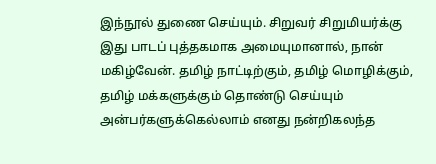இந்நூல் துணை செய்யும். சிறுவர் சிறுமியர்க்கு இது பாடப் புத்தகமாக அமையுமானால், நான் மகிழ்வேன். தமிழ் நாட்டிற்கும், தமிழ் மொழிக்கும், தமிழ் மக்களுக்கும் தொண்டு செய்யும் அன்பர்களுக்கெல்லாம் எனது நன்றிகலந்த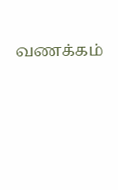வணக்கம்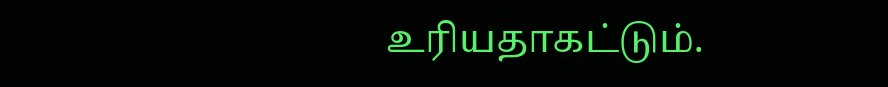உரியதாகட்டும்.